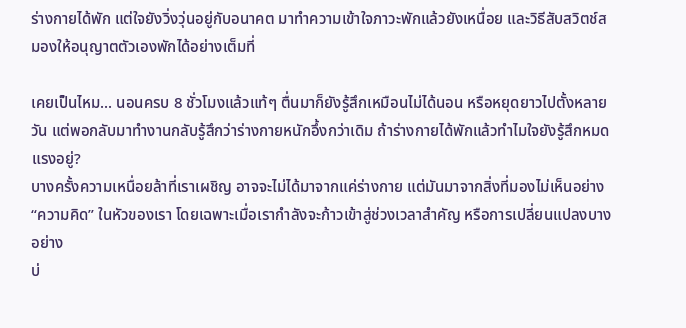ร่างกายได้พัก แต่ใจยังวิ่งวุ่นอยู่กับอนาคต มาทำความเข้าใจภาวะพักแล้วยังเหนื่อย และวิธีสับสวิตช์สมองให้อนุญาตตัวเองพักได้อย่างเต็มที่

เคยเป็นไหม... นอนครบ 8 ชั่วโมงแล้วแท้ๆ ตื่นมาก็ยังรู้สึกเหมือนไม่ได้นอน หรือหยุดยาวไปตั้งหลายวัน แต่พอกลับมาทำงานกลับรู้สึกว่าร่างกายหนักอึ้งกว่าเดิม ถ้าร่างกายได้พักแล้วทำไมใจยังรู้สึกหมดแรงอยู่?
บางครั้งความเหนื่อยล้าที่เราเผชิญ อาจจะไม่ได้มาจากแค่ร่างกาย แต่มันมาจากสิ่งที่มองไม่เห็นอย่าง “ความคิด” ในหัวของเรา โดยเฉพาะเมื่อเรากำลังจะก้าวเข้าสู่ช่วงเวลาสำคัญ หรือการเปลี่ยนแปลงบางอย่าง
บ่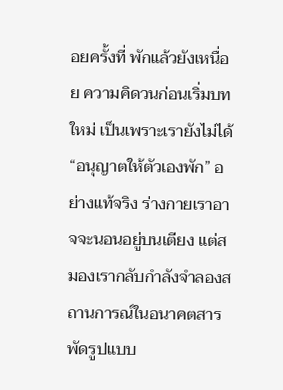อยครั้งที่ พักแล้วยังเหนื่อย ความคิดวนก่อนเริ่มบทใหม่ เป็นเพราะเรายังไม่ได้ “อนุญาตให้ตัวเองพัก” อย่างแท้จริง ร่างกายเราอาจจะนอนอยู่บนเตียง แต่สมองเรากลับกำลังจำลองสถานการณ์ในอนาคตสารพัดรูปแบบ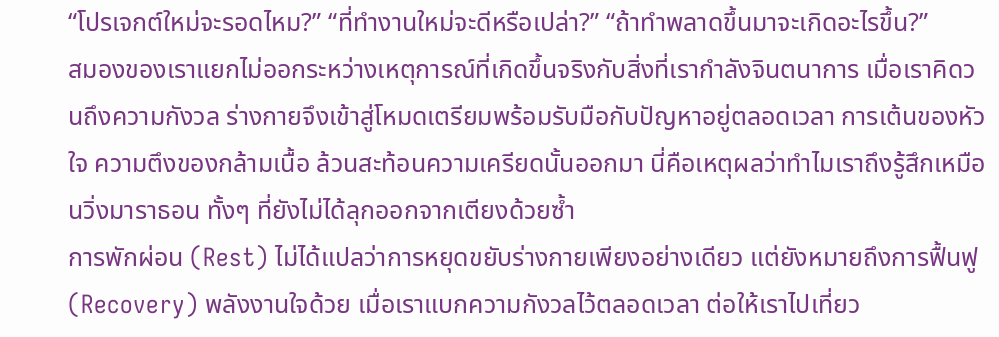“โปรเจกต์ใหม่จะรอดไหม?” “ที่ทำงานใหม่จะดีหรือเปล่า?” “ถ้าทำพลาดขึ้นมาจะเกิดอะไรขึ้น?”
สมองของเราแยกไม่ออกระหว่างเหตุการณ์ที่เกิดขึ้นจริงกับสิ่งที่เรากำลังจินตนาการ เมื่อเราคิดวนถึงความกังวล ร่างกายจึงเข้าสู่โหมดเตรียมพร้อมรับมือกับปัญหาอยู่ตลอดเวลา การเต้นของหัวใจ ความตึงของกล้ามเนื้อ ล้วนสะท้อนความเครียดนั้นออกมา นี่คือเหตุผลว่าทำไมเราถึงรู้สึกเหมือนวิ่งมาราธอน ทั้งๆ ที่ยังไม่ได้ลุกออกจากเตียงด้วยซ้ำ
การพักผ่อน (Rest) ไม่ได้แปลว่าการหยุดขยับร่างกายเพียงอย่างเดียว แต่ยังหมายถึงการฟื้นฟู (Recovery) พลังงานใจด้วย เมื่อเราแบกความกังวลไว้ตลอดเวลา ต่อให้เราไปเที่ยว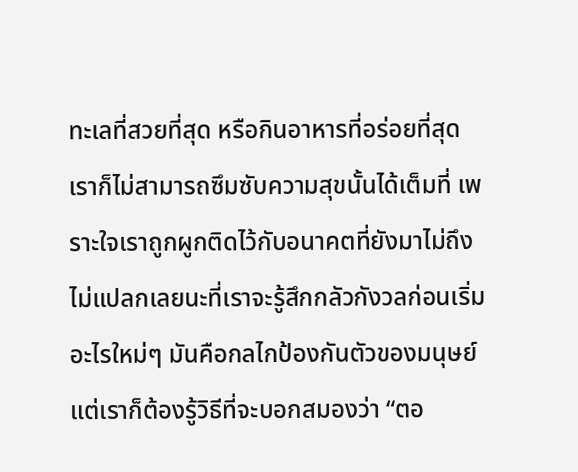ทะเลที่สวยที่สุด หรือกินอาหารที่อร่อยที่สุด เราก็ไม่สามารถซึมซับความสุขนั้นได้เต็มที่ เพราะใจเราถูกผูกติดไว้กับอนาคตที่ยังมาไม่ถึง
ไม่แปลกเลยนะที่เราจะรู้สึกกลัวกังวลก่อนเริ่มอะไรใหม่ๆ มันคือกลไกป้องกันตัวของมนุษย์ แต่เราก็ต้องรู้วิธีที่จะบอกสมองว่า “ตอ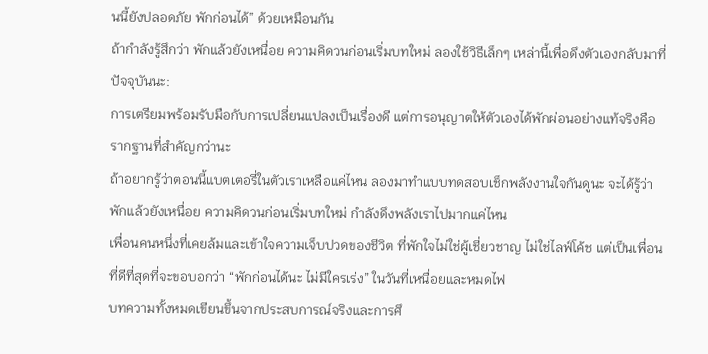นนี้ยังปลอดภัย พักก่อนได้” ด้วยเหมือนกัน
ถ้ากำลังรู้สึกว่า พักแล้วยังเหนื่อย ความคิดวนก่อนเริ่มบทใหม่ ลองใช้วิธีเล็กๆ เหล่านี้เพื่อดึงตัวเองกลับมาที่ปัจจุบันนะ:
การเตรียมพร้อมรับมือกับการเปลี่ยนแปลงเป็นเรื่องดี แต่การอนุญาตให้ตัวเองได้พักผ่อนอย่างแท้จริงคือรากฐานที่สำคัญกว่านะ
ถ้าอยากรู้ว่าตอนนี้แบตเตอรี่ในตัวเราเหลือแค่ไหน ลองมาทำแบบทดสอบเช็กพลังงานใจกันดูนะ จะได้รู้ว่า พักแล้วยังเหนื่อย ความคิดวนก่อนเริ่มบทใหม่ กำลังดึงพลังเราไปมากแค่ไหน
เพื่อนคนหนึ่งที่เคยล้มและเข้าใจความเจ็บปวดของชีวิต ที่พักใจไม่ใช่ผู้เชี่ยวชาญ ไม่ใช่ไลฟ์โค้ช แต่เป็นเพื่อนที่ดีที่สุดที่จะขอบอกว่า “พักก่อนได้นะ ไม่มีใครเร่ง” ในวันที่เหนื่อยและหมดไฟ
บทความทั้งหมดเขียนขึ้นจากประสบการณ์จริงและการศึ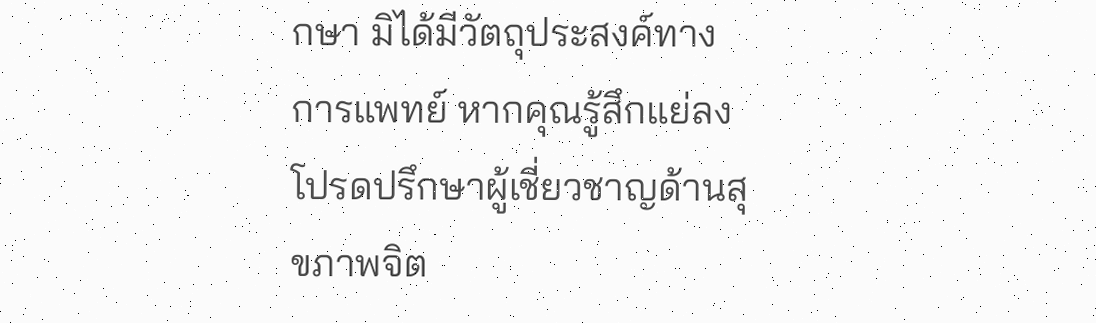กษา มิได้มีวัตถุประสงค์ทางการแพทย์ หากคุณรู้สึกแย่ลง โปรดปรึกษาผู้เชี่ยวชาญด้านสุขภาพจิต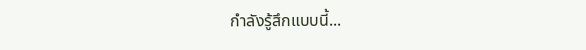กำลังรู้สึกแบบนี้...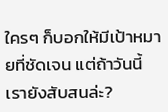ใครๆ ก็บอกให้มีเป้าหมายที่ชัดเจน แต่ถ้าวันนี้เรายังสับสนล่ะ?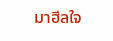มาฮีลใจ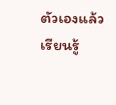ตัวเองแล้วเรียนรู้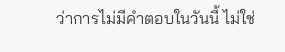ว่าการไม่มีคำตอบในวันนี้ ไม่ใช่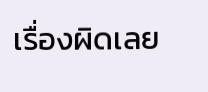เรื่องผิดเลย